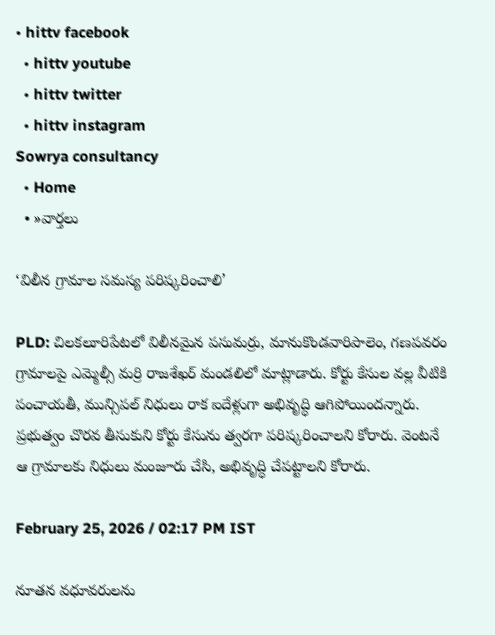• hittv facebook
  • hittv youtube
  • hittv twitter
  • hittv instagram
Sowrya consultancy
  • Home
  • »వార్తలు

‘విలీన గ్రామాల సమస్య పరిష్కరించాలి’

PLD: చిలకలూరిపేటలో విలీనమైన పసుమర్రు, మానుకొండవారిపాలెం, గణపవరం గ్రామాలపై ఎమ్మెల్సీ మర్రి రాజశేఖర్ మండలిలో మాట్లాడారు. కోర్టు కేసుల వల్ల వీటికి పంచాయతీ, మున్సిపల్ నిధులు రాక ఐదేళ్లుగా అభివృద్ధి ఆగిపోయిందన్నారు. ప్రభుత్వం చొరవ తీసుకుని కోర్టు కేసును త్వరగా పరిష్కరించాలని కోరారు. వెంటనే ఆ గ్రామాలకు నిధులు మంజూరు చేసి, అభివృద్ధి చేపట్టాలని కోరారు.

February 25, 2026 / 02:17 PM IST

నూతన వధూవరులను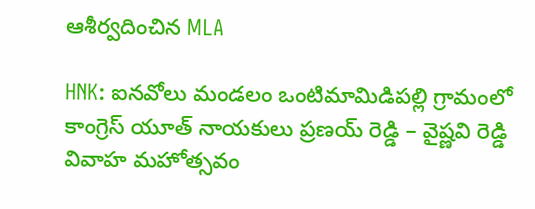ఆశీర్వదించిన MLA

HNK: ఐనవోలు మండలం ఒంటిమామిడిపల్లి గ్రామంలో కాంగ్రెస్ యూత్ నాయకులు ప్రణయ్ రెడ్డి – వైష్ణవి రెడ్డి వివాహ మహోత్సవం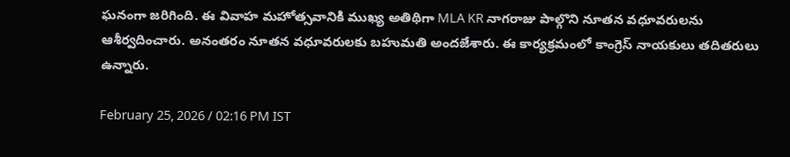ఘనంగా జరిగింది. ఈ వివాహ మహోత్సవానికి ముఖ్య అతిథిగా MLA KR నాగరాజు పాల్గొని నూతన వధూవరులను ఆశీర్వదించారు. అనంతరం నూతన వధూవరులకు బహుమతి అందజేశారు. ఈ కార్యక్రమంలో కాంగ్రెస్ నాయకులు తదితరులు ఉన్నారు.

February 25, 2026 / 02:16 PM IST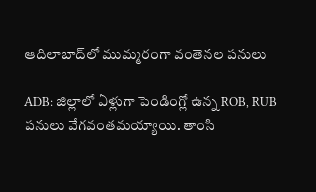ఆదిలాబాద్‌లో ముమ్మరంగా వంతెనల పనులు

ADB: జిల్లాలో ఏళ్లుగా పెండింగ్లో ఉన్న ROB, RUB పనులు వేగవంతమయ్యాయి. తాంసి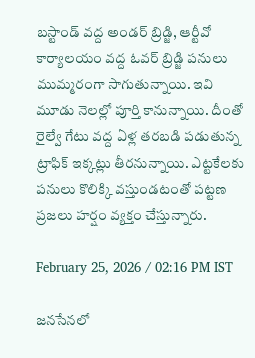బస్టాండ్ వద్ద అండర్ బ్రిడ్జి, ఆర్టీవో కార్యాలయం వద్ద ఓవర్ బ్రిడ్జి పనులు ముమ్మరంగా సాగుతున్నాయి. ఇవి మూడు నెలల్లో పూర్తి కానున్నాయి. దీంతో రైల్వే గేటు వద్ద ఏళ్ల తరబడి పడుతున్న ట్రాఫిక్ ఇక్కట్లు తీరనున్నాయి. ఎట్టకేలకు పనులు కొలిక్కి వస్తుండటంతో పట్టణ ప్రజలు హర్షం వ్యక్తం చేస్తున్నారు.

February 25, 2026 / 02:16 PM IST

జనసేనలో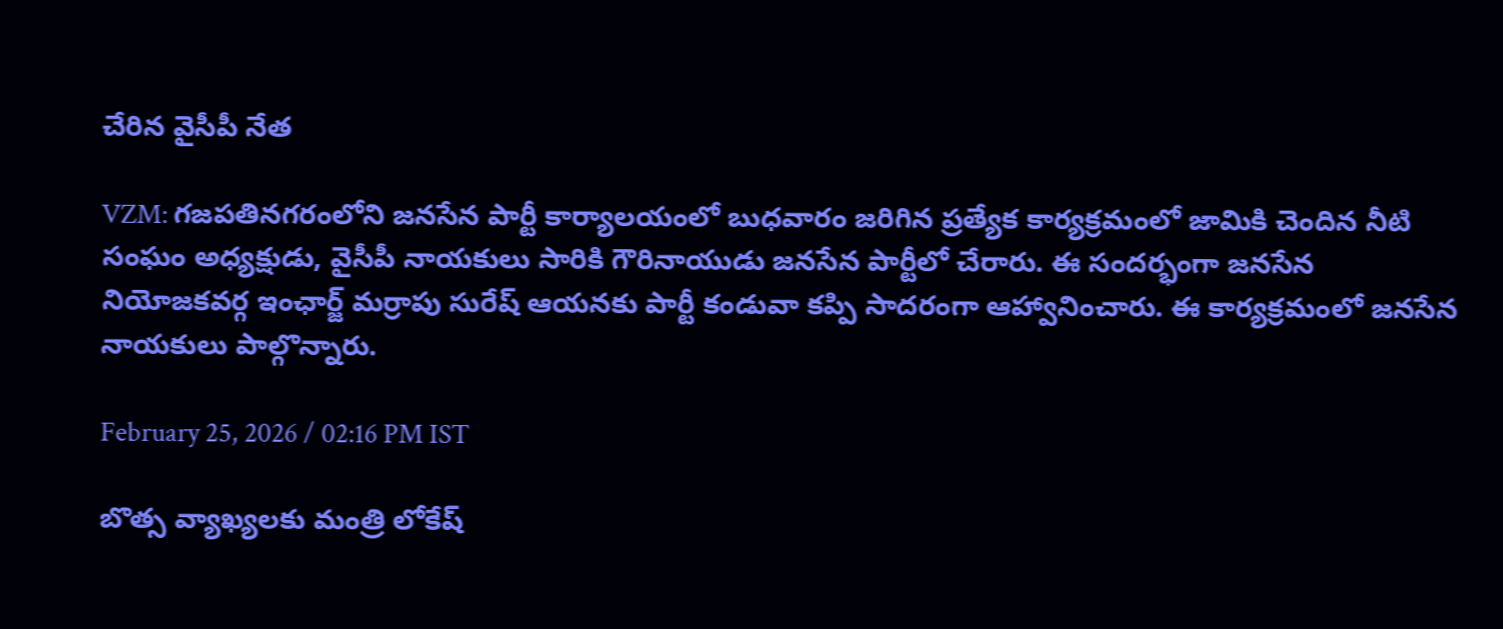చేరిన వైసీపీ నేత

VZM: గజపతినగరంలోని జనసేన పార్టీ కార్యాలయంలో బుధవారం జరిగిన ప్రత్యేక కార్యక్రమంలో జామికి చెందిన నీటి సంఘం అధ్యక్షుడు, వైసీపీ నాయకులు సారికి గౌరినాయుడు జనసేన పార్టీలో చేరారు. ఈ సందర్భంగా జనసేన నియోజకవర్గ ఇంఛార్జ్ మర్రాపు సురేష్ ఆయనకు పార్టీ కండువా కప్పి సాదరంగా ఆహ్వానించారు. ఈ కార్యక్రమంలో జనసేన నాయకులు పాల్గొన్నారు.

February 25, 2026 / 02:16 PM IST

బొత్స వ్యాఖ్యలకు మంత్రి లోకేష్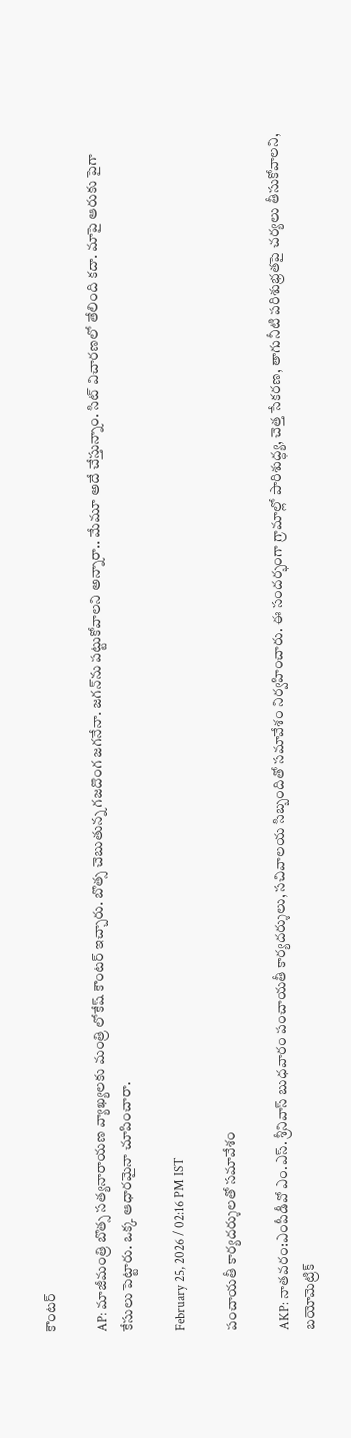కౌంటర్

AP: మాజీమంత్రి బొత్స సత్యనారాయణ వ్యాఖ్యలకు మంత్రి లోకేష్ కౌంటర్ ఇచ్చారు. బొత్స చెబుతున్న గజదొంగ జగనేనా. జగన్‌ను పట్టుకోవాలని అన్నారా.. మేమూ అదే చేస్తున్నాం. సిట్ విచారణలో తేలింది కదా. మాపై ఆరుకు పైగా కేసులు పెట్టారు. ఒక్క ఆధారమైనా చూపించారా.

February 25, 2026 / 02:16 PM IST

పంచాయతీ కార్యదర్శులతో సమావేశం

AKP: నాతవరం:ఎంపీడీవో ఎం.ఎస్. శ్రీనివాస్ బుధవారం పంచాయతీ కార్యదర్శులు, సచివాలయ సిబ్బందితో సమావేశం నిర్వహించారు. ఈ సందర్భంగా గ్రామాల్లో పారిశుద్ధ్య, చెత్త సేకరణ, తాగునీటి పరిశుభ్రతపై చర్యలు తీసుకోవాలని, బయోమెట్రిక్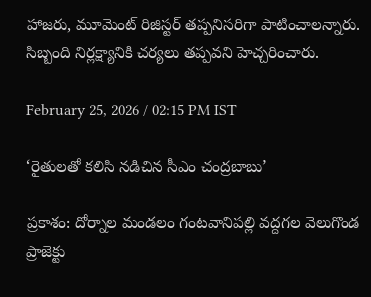హాజరు, మూమెంట్ రిజిస్టర్ తప్పనిసరిగా పాటించాలన్నారు. సిబ్బంది నిర్లక్ష్యానికి చర్యలు తప్పవని హెచ్చరించారు.

February 25, 2026 / 02:15 PM IST

‘రైతులతో కలిసి నడిచిన సీఎం చంద్రబాబు’

ప్రకాశం: దోర్నాల మండలం గంటవానిపల్లి వద్దగల వెలుగొండ ప్రాజెక్టు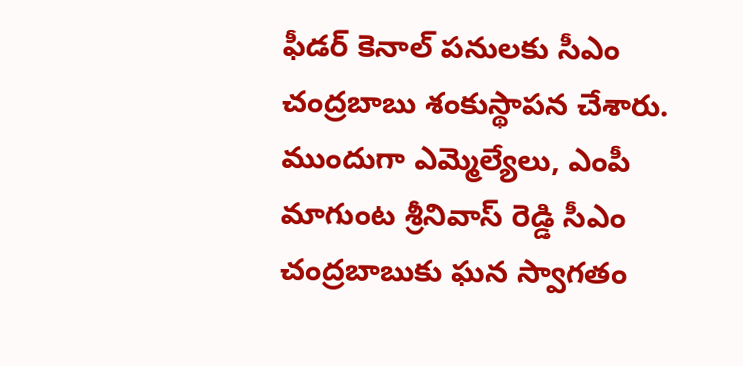ఫీడర్ కెనాల్ పనులకు సీఎం చంద్రబాబు శంకుస్థాపన చేశారు. ముందుగా ఎమ్మెల్యేలు, ఎంపీ మాగుంట శ్రీనివాస్ రెడ్డి సీఎం చంద్రబాబుకు ఘన స్వాగతం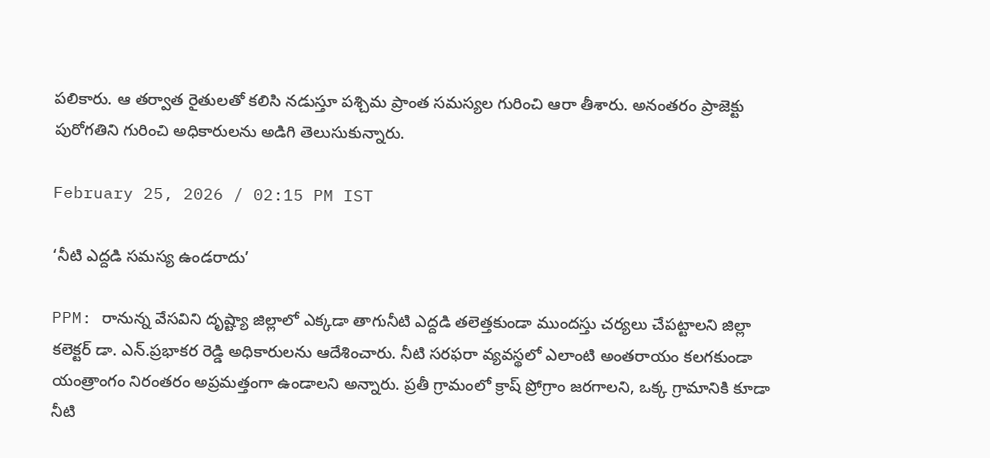పలికారు. ఆ తర్వాత రైతులతో కలిసి నడుస్తూ పశ్చిమ ప్రాంత సమస్యల గురించి ఆరా తీశారు. అనంతరం ప్రాజెక్టు పురోగతిని గురించి అధికారులను అడిగి తెలుసుకున్నారు.

February 25, 2026 / 02:15 PM IST

‘నీటి ఎద్దడి సమస్య ఉండరాదు’

PPM: రానున్న వేసవిని దృష్ట్యా జిల్లాలో ఎక్కడా తాగునీటి ఎద్దడి తలెత్తకుండా ముందస్తు చర్యలు చేపట్టాలని జిల్లా కలెక్టర్ డా. ఎన్.ప్రభాకర రెడ్డి అధికారులను ఆదేశించారు. నీటి సరఫరా వ్యవస్థలో ఎలాంటి అంతరాయం కలగకుండా యంత్రాంగం నిరంతరం అప్రమత్తంగా ఉండాలని అన్నారు. ప్రతీ గ్రామంలో క్రాష్ ప్రోగ్రాం జరగాలని, ఒక్క గ్రామానికి కూడా నీటి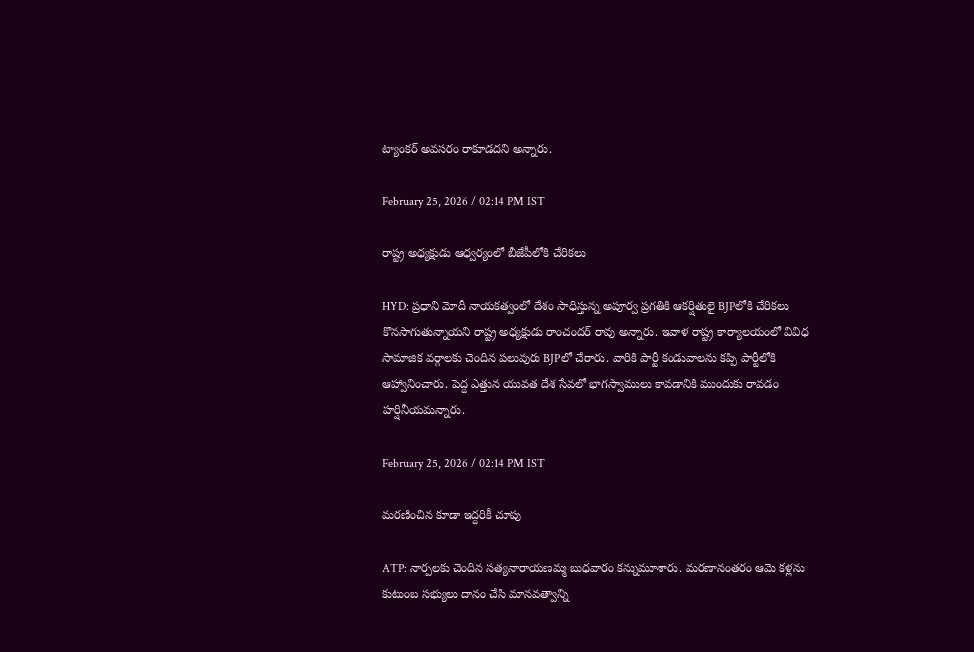ట్యాంకర్ అవసరం రాకూడదని అన్నారు.

February 25, 2026 / 02:14 PM IST

రాష్ట్ర అధ్యక్షుడు ఆధ్వర్యంలో బీజేపీలోకి చేరికలు

HYD: ప్రధాని మోదీ నాయకత్వంలో దేశం సాధిస్తున్న అపూర్వ ప్రగతికి ఆకర్షితులై BJPలోకి చేరికలు కొనసాగుతున్నాయని రాష్ట్ర అధ్యక్షుడు రాంచందర్ రావు అన్నారు. ఇవాళ రాష్ట్ర కార్యాలయంలో వివిధ సామాజిక వర్గాలకు చెందిన పలువురు BJPలో చేరారు. వారికి పార్టీ కండువాలను కప్పి పార్టీలోకి ఆహ్వానించారు. పెద్ద ఎత్తున యువత దేశ సేవలో భాగస్వాములు కావడానికి ముందుకు రావడం హర్షినీయమన్నారు.

February 25, 2026 / 02:14 PM IST

మరణించిన కూడా ఇద్దరికీ చూపు

ATP: నార్పలకు చెందిన సత్యనారాయణమ్మ బుధవారం కన్నుమూశారు. మరణానంతరం ఆమె కళ్లను కుటుంబ సభ్యులు దానం చేసి మానవత్వాన్ని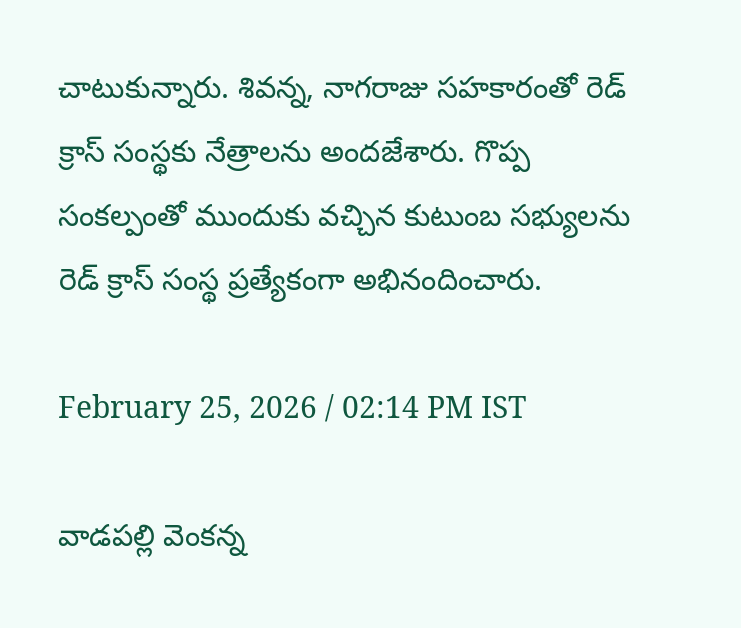చాటుకున్నారు. శివన్న, నాగరాజు సహకారంతో రెడ్ క్రాస్ సంస్థకు నేత్రాలను అందజేశారు. గొప్ప సంకల్పంతో ముందుకు వచ్చిన కుటుంబ సభ్యులను రెడ్ క్రాస్ సంస్థ ప్రత్యేకంగా అభినందించారు.

February 25, 2026 / 02:14 PM IST

వాడపల్లి వెంకన్న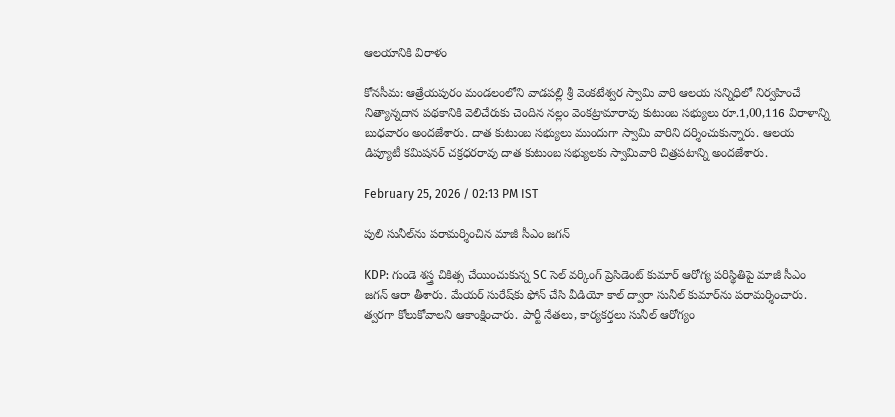ఆలయానికి విరాళం

కోనసీమ: ఆత్రేయపురం మండలంలోని వాడపల్లి శ్రీ వెంకటేశ్వర స్వామి వారి ఆలయ సన్నిధిలో నిర్వహించే నిత్యాన్నదాన పథకానికి వెలిచేరుకు చెందిన నల్లం వెంకట్రామారావు కుటుంబ సభ్యులు రూ.1,00,116 విరాళాన్ని బుధవారం అందజేశారు. దాత కుటుంబ సభ్యులు ముందుగా స్వామి వారిని దర్శించుకున్నారు. ఆలయ డిప్యూటీ కమిషనర్ చక్రధరరావు దాత కుటుంబ సభ్యులకు స్వామివారి చిత్రపటాన్ని అందజేశారు.

February 25, 2026 / 02:13 PM IST

పులి సునీల్‌ను పరామర్శించిన మాజీ సీఎం జగన్

KDP: గుండె శస్త్ర చికిత్స చేయించుకున్న SC సెల్ వర్కింగ్ ప్రెసిడెంట్ కుమార్ ఆరోగ్య పరిస్థితిపై మాజీ సీఎం జగన్ ఆరా తీశారు. మేయర్ సురేష్‌కు ఫోన్ చేసి వీడియో కాల్ ద్వారా సునీల్ కుమార్‌ను పరామర్శించారు. త్వరగా కోలుకోవాలని ఆకాంక్షించారు. పార్టీ నేతలు, కార్యకర్తలు సునీల్ ఆరోగ్యం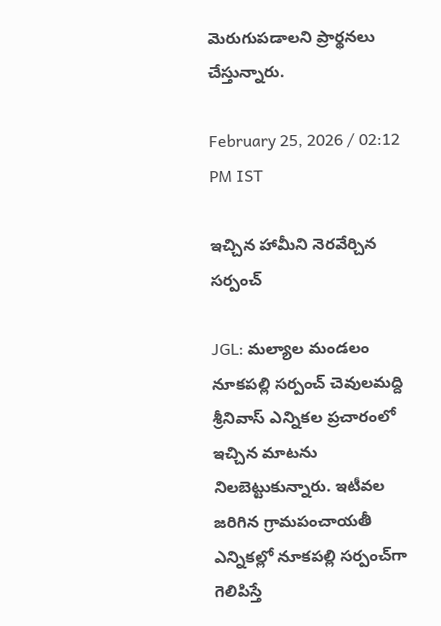మెరుగుపడాలని ప్రార్థనలు చేస్తున్నారు.

February 25, 2026 / 02:12 PM IST

ఇచ్చిన హామీని నెరవేర్చిన సర్పంచ్

JGL: మల్యాల మండలం నూకపల్లి సర్పంచ్ చెవులమద్ది శ్రీనివాస్ ఎన్నికల ప్రచారంలో ఇచ్చిన మాటను నిలబెట్టుకున్నారు. ఇటీవల జరిగిన గ్రామపంచాయతీ ఎన్నికల్లో నూకపల్లి సర్పంచ్‌గా గెలిపిస్తే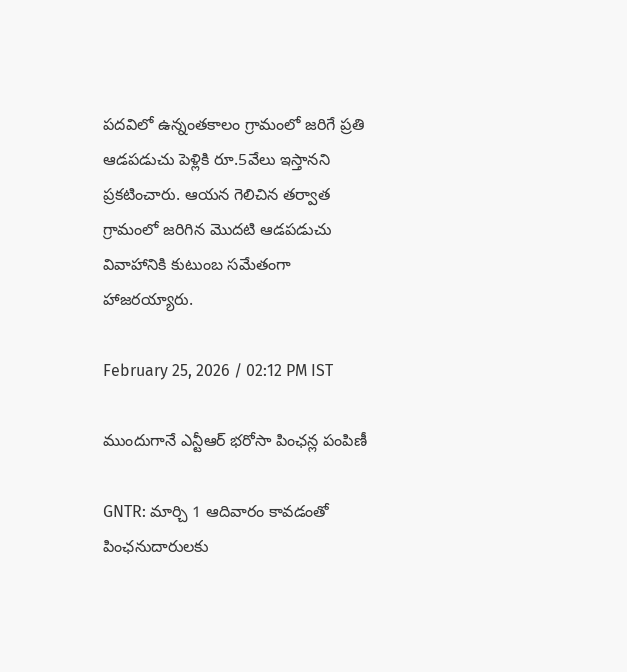పదవిలో ఉన్నంతకాలం గ్రామంలో జరిగే ప్రతి ఆడపడుచు పెళ్లికి రూ.5వేలు ఇస్తానని ప్రకటించారు. ఆయన గెలిచిన తర్వాత గ్రామంలో జరిగిన మొదటి ఆడపడుచు వివాహానికి కుటుంబ సమేతంగా హాజరయ్యారు.

February 25, 2026 / 02:12 PM IST

ముందుగానే ఎన్టీఆర్ భరోసా పింఛన్ల పంపిణీ

GNTR: మార్చి 1 ఆదివారం కావడంతో పింఛనుదారులకు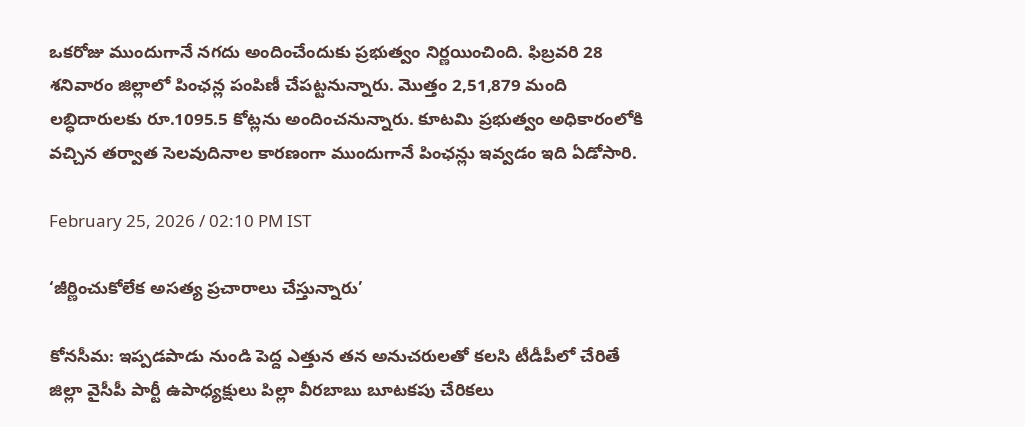ఒకరోజు ముందుగానే నగదు అందించేందుకు ప్రభుత్వం నిర్ణయించింది. ఫిబ్రవరి 28 శనివారం జిల్లాలో పింఛన్ల పంపిణీ చేపట్టనున్నారు. మొత్తం 2,51,879 మంది లబ్ధిదారులకు రూ.1095.5 కోట్లను అందించనున్నారు. కూటమి ప్రభుత్వం అధికారంలోకి వచ్చిన తర్వాత సెలవుదినాల కారణంగా ముందుగానే పింఛన్లు ఇవ్వడం ఇది ఏడోసారి.

February 25, 2026 / 02:10 PM IST

‘జీర్ణించుకోలేక అసత్య ప్రచారాలు చేస్తున్నారు’

కోనసీమ: ఇప్పడపాడు నుండి పెద్ద ఎత్తున తన అనుచరులతో కలసి టీడీపీలో చేరితే జిల్లా వైసీపీ పార్టీ ఉపాధ్యక్షులు పిల్లా వీరబాబు బూటకపు చేరికలు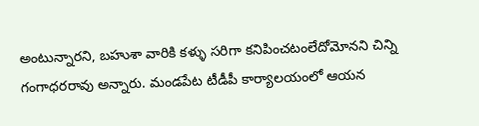అంటున్నారని, బహుశా వారికి కళ్ళు సరిగా కనిపించటంలేదోమోనని చిన్ని గంగాధరరావు అన్నారు. మండపేట టీడీపీ కార్యాలయంలో ఆయన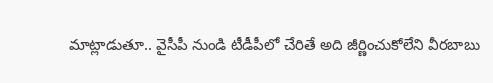మాట్లాడుతూ.. వైసీపీ నుండి టీడీపీలో చేరితే అది జీర్ణించుకోలేని వీరబాబు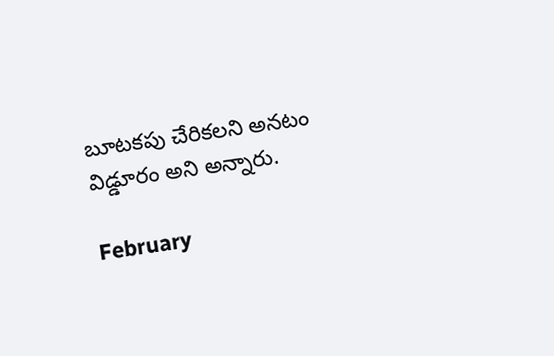బూటకపు చేరికలని అనటం విడ్డూరం అని అన్నారు.

February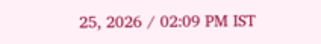25, 2026 / 02:09 PM IST